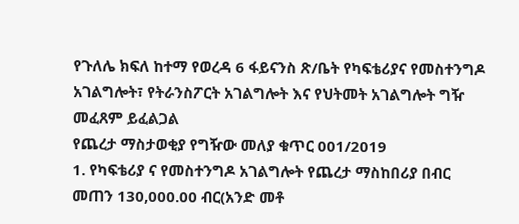የጉለሌ ክፍለ ከተማ የወረዳ 6 ፋይናንስ ጽ/ቤት የካፍቴሪያና የመስተንግዶ አገልግሎት፣ የትራንስፖርት አገልግሎት እና የህትመት አገልግሎት ግዥ መፈጸም ይፈልጋል
የጨረታ ማስታወቂያ የግዥው መለያ ቁጥር 001/2019
1. የካፍቴሪያ ና የመስተንግዶ አገልግሎት የጨረታ ማስከበሪያ በብር መጠን 130,000.00 ብር(አንድ መቶ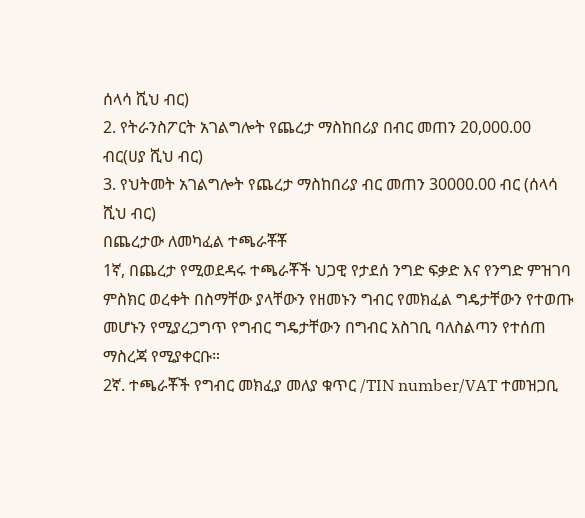ሰላሳ ሺህ ብር)
2. የትራንስፖርት አገልግሎት የጨረታ ማስከበሪያ በብር መጠን 20,000.00 ብር(ሀያ ሺህ ብር)
3. የህትመት አገልግሎት የጨረታ ማስከበሪያ ብር መጠን 30000.00 ብር (ሰላሳ ሺህ ብር)
በጨረታው ለመካፈል ተጫራቾቾ
1ኛ, በጨረታ የሚወደዳሩ ተጫራቾች ህጋዊ የታደሰ ንግድ ፍቃድ እና የንግድ ምዝገባ ምስክር ወረቀት በስማቸው ያላቸውን የዘመኑን ግብር የመክፈል ግዴታቸውን የተወጡ መሆኑን የሚያረጋግጥ የግብር ግዴታቸውን በግብር አስገቢ ባለስልጣን የተሰጠ ማስረጃ የሚያቀርቡ።
2ኛ. ተጫራቾች የግብር መክፈያ መለያ ቁጥር /TIN number/VAT ተመዝጋቢ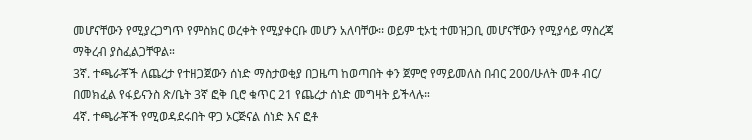መሆናቸውን የሚያረጋግጥ የምስክር ወረቀት የሚያቀርቡ መሆን አለባቸው፡፡ ወይም ቲኦቲ ተመዝጋቢ መሆናቸውን የሚያሳይ ማስረጃ ማቅረብ ያስፈልጋቸዋል።
3ኛ. ተጫራቾች ለጨረታ የተዘጋጀውን ሰነድ ማስታወቂያ በጋዜጣ ከወጣበት ቀን ጀምሮ የማይመለስ በብር 200/ሁለት መቶ ብር/ በመክፈል የፋይናንስ ጽ/ቤት 3ኛ ፎቅ ቢሮ ቁጥር 21 የጨረታ ሰነድ መግዛት ይችላሉ።
4ኛ. ተጫራቾች የሚወዳደሩበት ዋጋ ኦርጅናል ሰነድ እና ፎቶ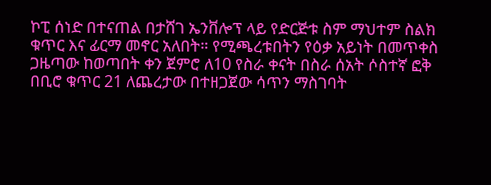ኮፒ ሰነድ በተናጠል በታሸገ ኤንቨሎፕ ላይ የድርጅቱ ስም ማህተም ስልክ ቁጥር እና ፊርማ መኖር አለበት። የሚጫረቱበትን የዕቃ አይነት በመጥቀስ ጋዜጣው ከወጣበት ቀን ጀምሮ ለ10 የስራ ቀናት በስራ ሰአት ሶስተኛ ፎቅ በቢሮ ቁጥር 21 ለጨረታው በተዘጋጀው ሳጥን ማስገባት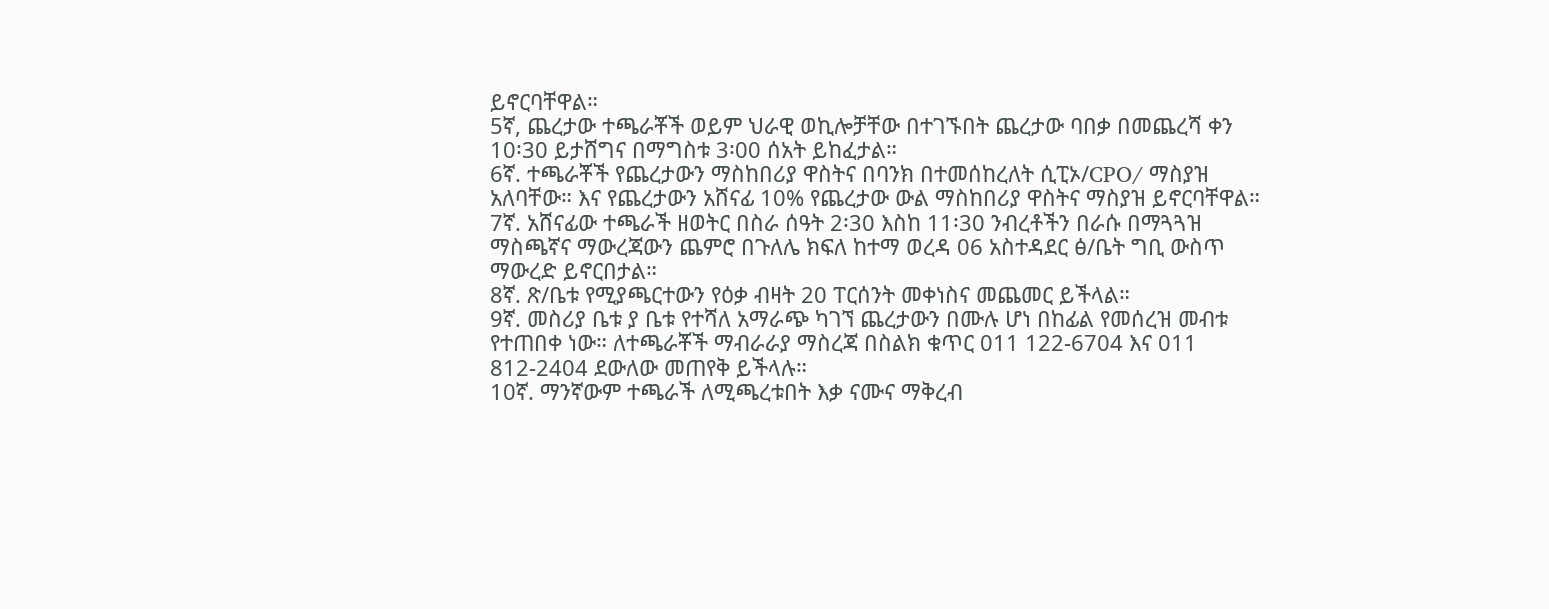ይኖርባቸዋል።
5ኛ, ጨረታው ተጫራቾች ወይም ህራዊ ወኪሎቻቸው በተገኙበት ጨረታው ባበቃ በመጨረሻ ቀን 10፡30 ይታሸግና በማግስቱ 3፡00 ሰአት ይከፈታል።
6ኛ. ተጫራቾች የጨረታውን ማስከበሪያ ዋስትና በባንክ በተመሰከረለት ሲፒኦ/CPO/ ማስያዝ አለባቸው። እና የጨረታውን አሸናፊ 10% የጨረታው ውል ማስከበሪያ ዋስትና ማስያዝ ይኖርባቸዋል።
7ኛ. አሸናፊው ተጫራች ዘወትር በስራ ሰዓት 2፡30 እስከ 11፡30 ንብረቶችን በራሱ በማጓጓዝ ማስጫኛና ማውረጃውን ጨምሮ በጉለሌ ክፍለ ከተማ ወረዳ 06 አስተዳደር ፅ/ቤት ግቢ ውስጥ ማውረድ ይኖርበታል።
8ኛ. ጽ/ቤቱ የሚያጫርተውን የዕቃ ብዛት 20 ፐርሰንት መቀነስና መጨመር ይችላል።
9ኛ. መስሪያ ቤቱ ያ ቤቱ የተሻለ አማራጭ ካገኘ ጨረታውን በሙሉ ሆነ በከፊል የመሰረዝ መብቱ የተጠበቀ ነው። ለተጫራቾች ማብራራያ ማስረጃ በስልክ ቁጥር 011 122-6704 እና 011 812-2404 ደውለው መጠየቅ ይችላሉ።
10ኛ. ማንኛውም ተጫራች ለሚጫረቱበት እቃ ናሙና ማቅረብ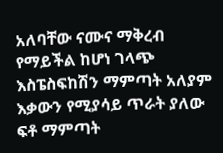አለባቸው ናሙና ማቅረብ የማይችል ከሆነ ገላጭ እስፔስፍከሽን ማምጣት አለያም እቃውን የሚያሳይ ጥራት ያለው ፍቶ ማምጣት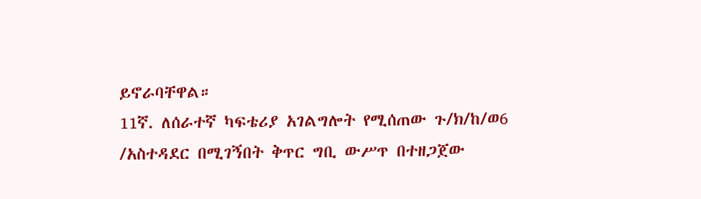ይኖራባቸዋል።
11ኛ. ለሰራተኛ ካፍቴሪያ አገልግሎት የሚሰጠው ጉ/ክ/ከ/ወ6 /አስተዳደር በሚገኝበት ቅጥር ግቢ ውሥጥ በተዘጋጀው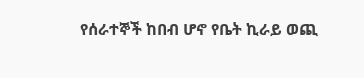የሰራተኞች ከበብ ሆኖ የቤት ኪራይ ወጪ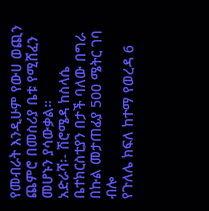የመብራት እንዲሁም የውሀ ወጪን ጨምሮ በመስሪያ ቤቱ የሚሸፈን መሆኑን ያሳውቃል።
አድራሻ፡- ሽሮሜዳ ከስላሴ ቤተክርስቲያን በታች ባለው በግራ በኩል መታጠፊያ 500 ሜትር ገባ ብሎ
የጉለሌ ክፍለ ከተማ የወረዳ 6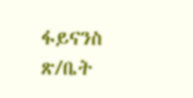ፋይናንስ ጽ/ቤት